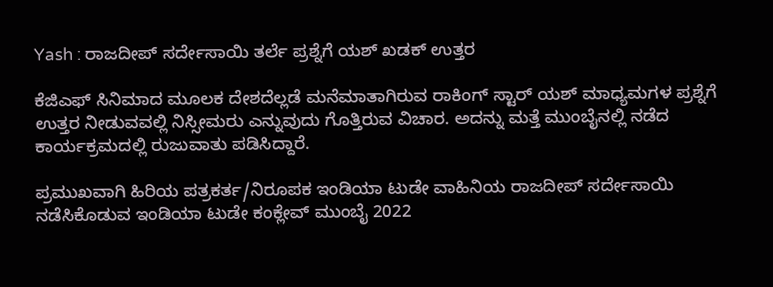Yash : ರಾಜದೀಪ್ ಸರ್ದೇಸಾಯಿ ತರ್ಲೆ ಪ್ರಶ್ನೆಗೆ ಯಶ್ ಖಡಕ್ ಉತ್ತರ

ಕೆಜಿಎಫ್ ಸಿನಿಮಾದ ಮೂಲಕ ದೇಶದೆಲ್ಲಡೆ ಮನೆಮಾತಾಗಿರುವ ರಾಕಿಂಗ್ ಸ್ಟಾರ್ ಯಶ್ ಮಾಧ್ಯಮಗಳ ಪ್ರಶ್ನೆಗೆ ಉತ್ತರ ನೀಡುವವಲ್ಲಿ ನಿಸ್ಸೀಮರು ಎನ್ನುವುದು ಗೊತ್ತಿರುವ ವಿಚಾರ. ಅದನ್ನು ಮತ್ತೆ ಮುಂಬೈನಲ್ಲಿ ನಡೆದ ಕಾರ್ಯಕ್ರಮದಲ್ಲಿ ರುಜುವಾತು ಪಡಿಸಿದ್ದಾರೆ.

ಪ್ರಮುಖವಾಗಿ ಹಿರಿಯ ಪತ್ರಕರ್ತ/ನಿರೂಪಕ ಇಂಡಿಯಾ ಟುಡೇ ವಾಹಿನಿಯ ರಾಜದೀಪ್ ಸರ್ದೇಸಾಯಿ ನಡೆಸಿಕೊಡುವ ಇಂಡಿಯಾ ಟುಡೇ ಕಂಕ್ಲೇವ್ ಮುಂಬೈ 2022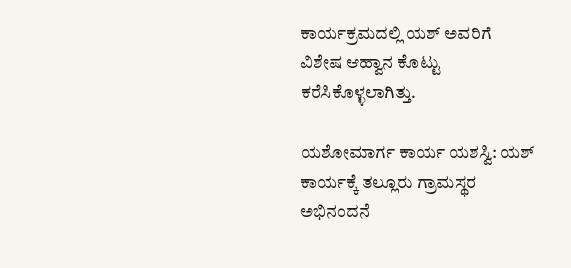ಕಾರ್ಯಕ್ರಮದಲ್ಲಿ ಯಶ್ ಅವರಿಗೆ ವಿಶೇಷ ಆಹ್ವಾನ ಕೊಟ್ಟು ಕರೆಸಿಕೊಳ್ಳಲಾಗಿತ್ತು.

ಯಶೋಮಾರ್ಗ ಕಾರ್ಯ ಯಶಸ್ವಿ: ಯಶ್‌ ಕಾರ್ಯಕ್ಕೆ ತಲ್ಲೂರು ಗ್ರಾಮಸ್ಥರ ಅಭಿನಂದನೆ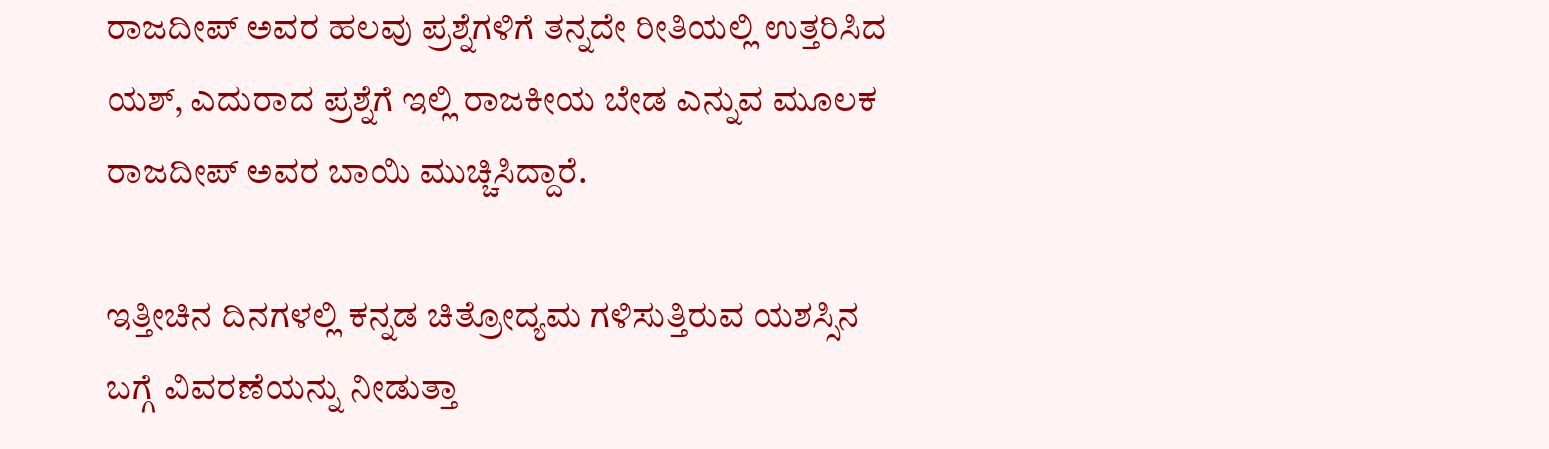ರಾಜದೀಪ್ ಅವರ ಹಲವು ಪ್ರಶ್ನೆಗಳಿಗೆ ತನ್ನದೇ ರೀತಿಯಲ್ಲಿ ಉತ್ತರಿಸಿದ ಯಶ್, ಎದುರಾದ ಪ್ರಶ್ನೆಗೆ ಇಲ್ಲಿ ರಾಜಕೀಯ ಬೇಡ ಎನ್ನುವ ಮೂಲಕ ರಾಜದೀಪ್ ಅವರ ಬಾಯಿ ಮುಚ್ಚಿಸಿದ್ದಾರೆ.

ಇತ್ತೀಚಿನ ದಿನಗಳಲ್ಲಿ ಕನ್ನಡ ಚಿತ್ರೋದ್ಯಮ ಗಳಿಸುತ್ತಿರುವ ಯಶಸ್ಸಿನ ಬಗ್ಗೆ ವಿವರಣೆಯನ್ನು ನೀಡುತ್ತಾ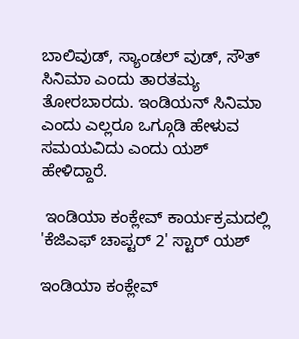ಬಾಲಿವುಡ್, ಸ್ಯಾಂಡಲ್ ವುಡ್, ಸೌತ್ ಸಿನಿಮಾ ಎಂದು ತಾರತಮ್ಯ ತೋರಬಾರದು. ಇಂಡಿಯನ್ ಸಿನಿಮಾ ಎಂದು ಎಲ್ಲರೂ ಒಗ್ಗೂಡಿ ಹೇಳುವ ಸಮಯವಿದು ಎಂದು ಯಶ್ ಹೇಳಿದ್ದಾರೆ.

 ಇಂಡಿಯಾ ಕಂಕ್ಲೇವ್ ಕಾರ್ಯಕ್ರಮದಲ್ಲಿ 'ಕೆಜಿಎಫ್ ಚಾಪ್ಟರ್ 2' ಸ್ಟಾರ್ ಯಶ್

ಇಂಡಿಯಾ ಕಂಕ್ಲೇವ್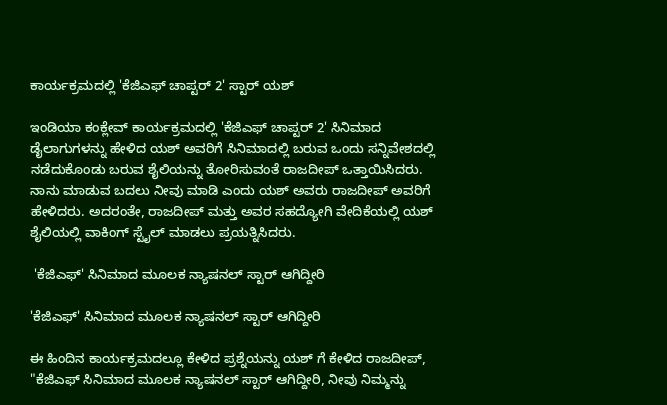ಕಾರ್ಯಕ್ರಮದಲ್ಲಿ 'ಕೆಜಿಎಫ್ ಚಾಪ್ಟರ್ 2' ಸ್ಟಾರ್ ಯಶ್

ಇಂಡಿಯಾ ಕಂಕ್ಲೇವ್ ಕಾರ್ಯಕ್ರಮದಲ್ಲಿ 'ಕೆಜಿಎಫ್ ಚಾಪ್ಟರ್ 2' ಸಿನಿಮಾದ ಡೈಲಾಗುಗಳನ್ನು ಹೇಳಿದ ಯಶ್ ಅವರಿಗೆ ಸಿನಿಮಾದಲ್ಲಿ ಬರುವ ಒಂದು ಸನ್ನಿವೇಶದಲ್ಲಿ ನಡೆದುಕೊಂಡು ಬರುವ ಶೈಲಿಯನ್ನು ತೋರಿಸುವಂತೆ ರಾಜದೀಪ್ ಒತ್ತಾಯಿಸಿದರು. ನಾನು ಮಾಡುವ ಬದಲು ನೀವು ಮಾಡಿ ಎಂದು ಯಶ್ ಅವರು ರಾಜದೀಪ್ ಅವರಿಗೆ ಹೇಳಿದರು. ಅದರಂತೇ, ರಾಜದೀಪ್ ಮತ್ತು ಅವರ ಸಹದ್ಯೋಗಿ ವೇದಿಕೆಯಲ್ಲಿ ಯಶ್ ಶೈಲಿಯಲ್ಲಿ ವಾಕಿಂಗ್ ಸ್ಟೈಲ್ ಮಾಡಲು ಪ್ರಯತ್ನಿಸಿದರು.

 'ಕೆಜಿಎಫ್' ಸಿನಿಮಾದ ಮೂಲಕ ನ್ಯಾಷನಲ್ ಸ್ಟಾರ್ ಆಗಿದ್ದೀರಿ

'ಕೆಜಿಎಫ್' ಸಿನಿಮಾದ ಮೂಲಕ ನ್ಯಾಷನಲ್ ಸ್ಟಾರ್ ಆಗಿದ್ದೀರಿ

ಈ ಹಿಂದಿನ ಕಾರ್ಯಕ್ರಮದಲ್ಲೂ ಕೇಳಿದ ಪ್ರಶ್ನೆಯನ್ನು ಯಶ್ ಗೆ ಕೇಳಿದ ರಾಜದೀಪ್, "ಕೆಜಿಎಫ್ ಸಿನಿಮಾದ ಮೂಲಕ ನ್ಯಾಷನಲ್ ಸ್ಟಾರ್ ಆಗಿದ್ದೀರಿ, ನೀವು ನಿಮ್ಮನ್ನು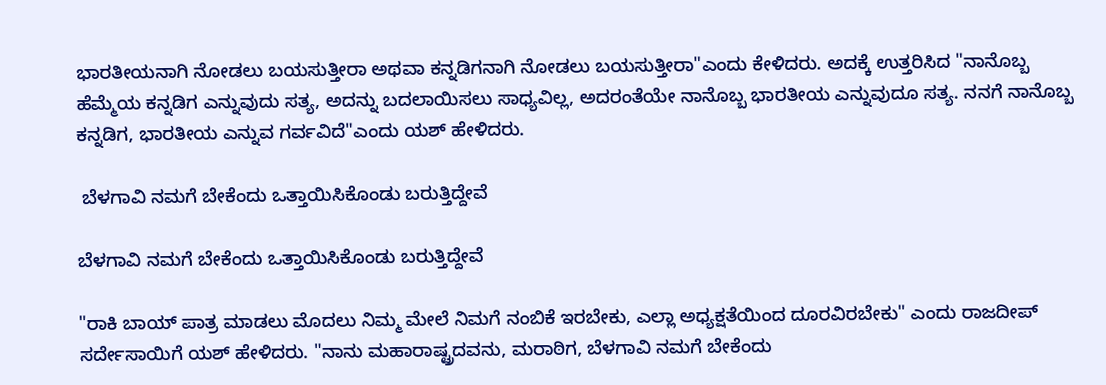ಭಾರತೀಯನಾಗಿ ನೋಡಲು ಬಯಸುತ್ತೀರಾ ಅಥವಾ ಕನ್ನಡಿಗನಾಗಿ ನೋಡಲು ಬಯಸುತ್ತೀರಾ"ಎಂದು ಕೇಳಿದರು. ಅದಕ್ಕೆ ಉತ್ತರಿಸಿದ "ನಾನೊಬ್ಬ ಹೆಮ್ಮೆಯ ಕನ್ನಡಿಗ ಎನ್ನುವುದು ಸತ್ಯ, ಅದನ್ನು ಬದಲಾಯಿಸಲು ಸಾಧ್ಯವಿಲ್ಲ, ಅದರಂತೆಯೇ ನಾನೊಬ್ಬ ಭಾರತೀಯ ಎನ್ನುವುದೂ ಸತ್ಯ. ನನಗೆ ನಾನೊಬ್ಬ ಕನ್ನಡಿಗ, ಭಾರತೀಯ ಎನ್ನುವ ಗರ್ವವಿದೆ"ಎಂದು ಯಶ್ ಹೇಳಿದರು.

 ಬೆಳಗಾವಿ ನಮಗೆ ಬೇಕೆಂದು ಒತ್ತಾಯಿಸಿಕೊಂಡು ಬರುತ್ತಿದ್ದೇವೆ

ಬೆಳಗಾವಿ ನಮಗೆ ಬೇಕೆಂದು ಒತ್ತಾಯಿಸಿಕೊಂಡು ಬರುತ್ತಿದ್ದೇವೆ

"ರಾಕಿ ಬಾಯ್ ಪಾತ್ರ ಮಾಡಲು ಮೊದಲು ನಿಮ್ಮ ಮೇಲೆ ನಿಮಗೆ ನಂಬಿಕೆ ಇರಬೇಕು, ಎಲ್ಲಾ ಅಧ್ಯಕ್ಷತೆಯಿಂದ ದೂರವಿರಬೇಕು" ಎಂದು ರಾಜದೀಪ್ ಸರ್ದೇಸಾಯಿಗೆ ಯಶ್ ಹೇಳಿದರು. "ನಾನು ಮಹಾರಾಷ್ಟ್ರದವನು, ಮರಾಠಿಗ, ಬೆಳಗಾವಿ ನಮಗೆ ಬೇಕೆಂದು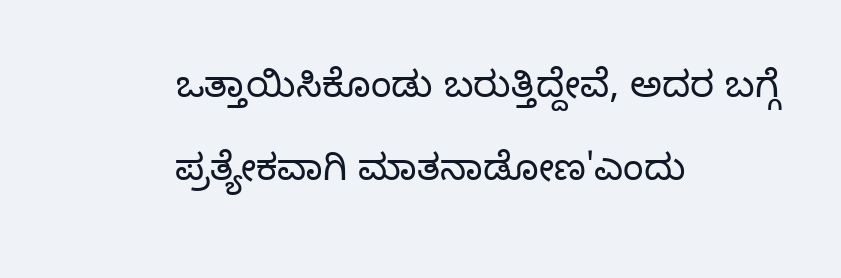ಒತ್ತಾಯಿಸಿಕೊಂಡು ಬರುತ್ತಿದ್ದೇವೆ, ಅದರ ಬಗ್ಗೆ ಪ್ರತ್ಯೇಕವಾಗಿ ಮಾತನಾಡೋಣ'ಎಂದು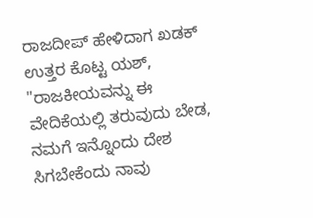ರಾಜದೀಪ್ ಹೇಳಿದಾಗ ಖಡಕ್ ಉತ್ತರ ಕೊಟ್ಟ ಯಶ್, "ರಾಜಕೀಯವನ್ನು ಈ ವೇದಿಕೆಯಲ್ಲಿ ತರುವುದು ಬೇಡ, ನಮಗೆ ಇನ್ನೊಂದು ದೇಶ ಸಿಗಬೇಕೆಂದು ನಾವು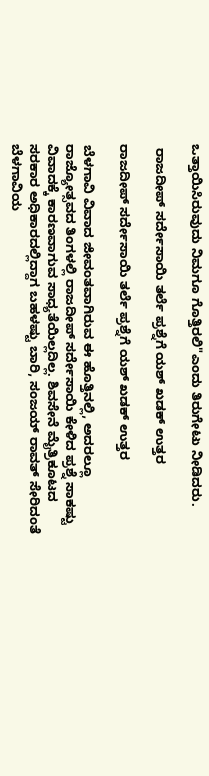ಒತ್ತಾಯಿಸಿರುವುದು ನಿಮಗೂ ಗೊತ್ತಿರಲಿ"ಎಂದು ತಿರುಗೇಟು ನೀಡಿದರು.

 ರಾಜದೀಪ್ ಸರ್ದೇಸಾಯಿ ತರ್ಲೆ ಪ್ರಶ್ನೆಗೆ ಯಶ್ ಖಡಕ್ ಉತ್ತರ

ರಾಜದೀಪ್ ಸರ್ದೇಸಾಯಿ ತರ್ಲೆ ಪ್ರಶ್ನೆಗೆ ಯಶ್ ಖಡಕ್ ಉತ್ತರ

ಬೆಳಗಾವಿ ವಿವಾದ ಜೀವಂತವಾಗಿರುವ ಈ ಹೊತ್ತಿನಲ್ಲಿ, ಅದರಲ್ಲೂ ರಾಜ್ಯೋತ್ಸವದ ತಿಂಗಳಲ್ಲಿ ರಾಜದೀಪ್ ಸರ್ದೇಸಾಯಿ ಕೇಳಿದ ಪ್ರಶ್ನೆ ಸಾಕಷ್ಟು ವಿವಾದಕ್ಕೆ ಕಾರಣವಾಗುವ ಸಾಧ್ಯತೆಯಿಲ್ಲದಿಲ್ಲ. ಶಿವಸೇನೆ ಮೈತ್ರಿಕೂಟದ ಸರಕಾರ ಅಧಿಕಾರದಲ್ಲಿದ್ದಾಗ ಬಹಳಷ್ಟು ಬಾರಿ, ಸಂಜಯ್ ರಾವತ್ ಸೇರಿದಂತೆ ಬೆಳಗಾವಿಯ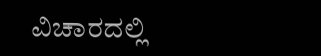ವಿಚಾರದಲ್ಲಿ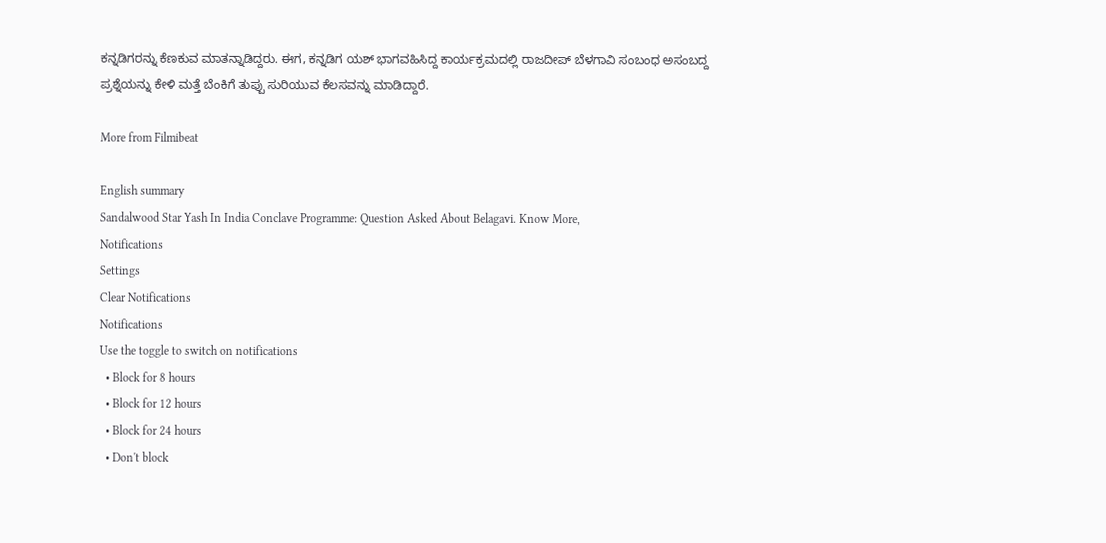ಕನ್ನಡಿಗರನ್ನು ಕೆಣಕುವ ಮಾತನ್ನಾಡಿದ್ದರು. ಈಗ, ಕನ್ನಡಿಗ ಯಶ್ ಭಾಗವಹಿಸಿದ್ದ ಕಾರ್ಯಕ್ರಮದಲ್ಲಿ ರಾಜದೀಪ್ ಬೆಳಗಾವಿ ಸಂಬಂಧ ಅಸಂಬದ್ದ ಪ್ರಶ್ನೆಯನ್ನು ಕೇಳಿ ಮತ್ತೆ ಬೆಂಕಿಗೆ ತುಪ್ಪು ಸುರಿಯುವ ಕೆಲಸವನ್ನು ಮಾಡಿದ್ದಾರೆ.

More from Filmibeat

English summary
Sandalwood Star Yash In India Conclave Programme: Question Asked About Belagavi. Know More,
Notifications
Settings
Clear Notifications
Notifications
Use the toggle to switch on notifications
  • Block for 8 hours
  • Block for 12 hours
  • Block for 24 hours
  • Don't block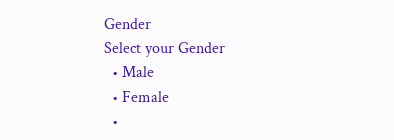Gender
Select your Gender
  • Male
  • Female
  •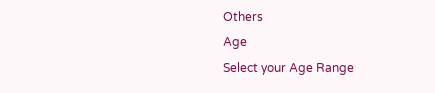Others
Age
Select your Age Range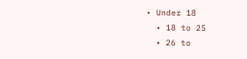• Under 18
  • 18 to 25
  • 26 to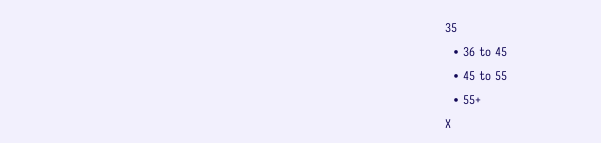35
  • 36 to 45
  • 45 to 55
  • 55+
X